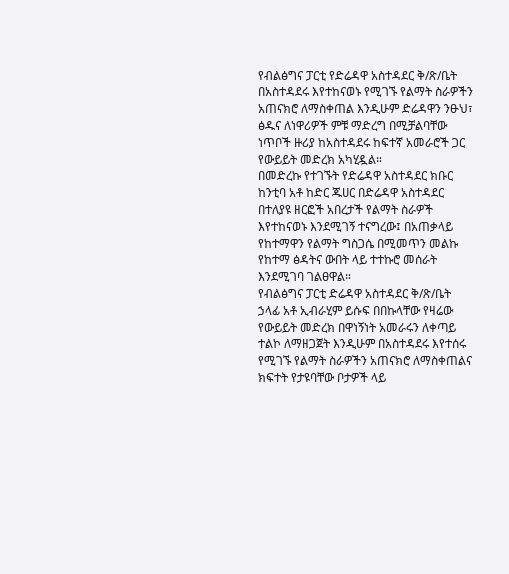የብልፅግና ፓርቲ የድሬዳዋ አስተዳደር ቅ/ጽ/ቤት በአስተዳደሩ እየተከናወኑ የሚገኙ የልማት ስራዎችን አጠናክሮ ለማስቀጠል እንዲሁም ድሬዳዋን ንፁህ፣ ፅዱና ለነዋሪዎች ምቹ ማድረግ በሚቻልባቸው ነጥቦች ዙሪያ ከአስተዳደሩ ከፍተኛ አመራሮች ጋር የውይይት መድረክ አካሂዷል።
በመድረኩ የተገኙት የድሬዳዋ አስተዳደር ክቡር ከንቲባ አቶ ከድር ጁሀር በድሬዳዋ አስተዳደር በተለያዩ ዘርፎች አበረታች የልማት ስራዎች እየተከናወኑ እንደሚገኝ ተናግረው፤ በአጠቃላይ የከተማዋን የልማት ግስጋሴ በሚመጥን መልኩ የከተማ ፅዳትና ውበት ላይ ተተኩሮ መሰራት እንደሚገባ ገልፀዋል።
የብልፅግና ፓርቲ ድሬዳዋ አስተዳደር ቅ/ጽ/ቤት ኃላፊ አቶ ኢብራሂም ይሱፍ በበኩላቸው የዛሬው የውይይት መድረክ በዋነኝነት አመራሩን ለቀጣይ ተልኮ ለማዘጋጀት እንዲሁም በአስተዳደሩ እየተሰሩ የሚገኙ የልማት ስራዎችን አጠናክሮ ለማስቀጠልና ክፍተት የታዩባቸው ቦታዎች ላይ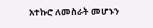አተኩሮ ለመስራት መሆኑን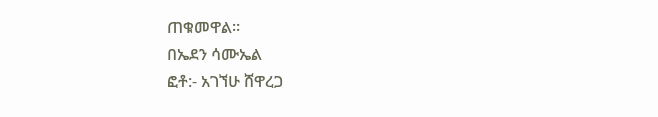ጠቁመዋል።
በኤደን ሳሙኤል
ፎቶ:- አገኘሁ ሸዋረጋ